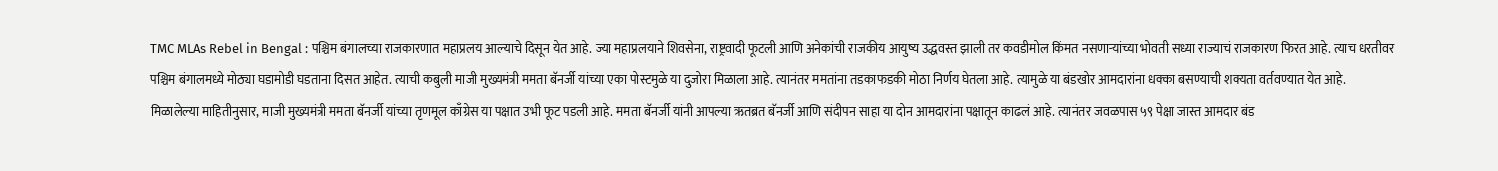TMC MLAs Rebel in Bengal : पश्चिम बंगालच्या राजकारणात महाप्रलय आल्याचे दिसून येत आहे. ज्या महाप्रलयाने शिवसेना, राष्ट्रवादी फूटली आणि अनेकांची राजकीय आयुष्य उद्धवस्त झाली तर कवडीमोल किंमत नसणाऱ्यांच्या भोवती सध्या राज्याचं राजकारण फिरत आहे. त्याच धरतीवर पश्चिम बंगालमध्ये मोठ्या घडामोडी घडताना दिसत आहेत. त्याची कबुली माजी मुख्यमंत्री ममता बॅनर्जी यांच्या एका पोस्टमुळे या दुजोरा मिळाला आहे. त्यानंतर ममतांना तडकाफडकी मोठा निर्णय घेतला आहे. त्यामुळे या बंडखोर आमदारांना धक्का बसण्याची शक्यता वर्तवण्यात येत आहे.
मिळालेल्या माहितीनुसार, माजी मुख्यमंत्री ममता बॅनर्जी यांच्या तृणमूल काँग्रेस या पक्षात उभी फूट पडली आहे. ममता बॅनर्जी यांनी आपल्या ऋतब्रत बॅनर्जी आणि संदीपन साहा या दोन आमदारांना पक्षातून काढलं आहे. त्यानंतर जवळपास ५९ पेक्षा जास्त आमदार बंड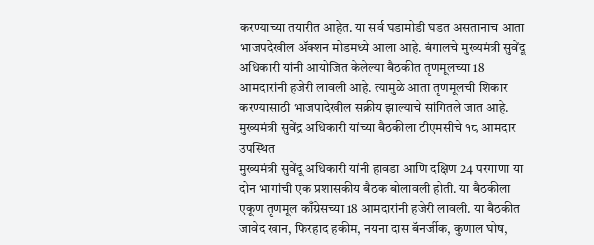करण्याच्या तयारीत आहेत. या सर्व घडामोडी घडत असतानाच आता भाजपदेखील ॲक्शन मोडमध्ये आला आहे. बंगालचे मुख्यमंत्री सुवेंदू अधिकारी यांनी आयोजित केलेल्या बैठकीत तृणमूलच्या 18 आमदारांनी हजेरी लावली आहे. त्यामुळे आता तृणमूलची शिकार करण्यासाठी भाजपादेखील सक्रीय झाल्याचे सांगितले जात आहे.
मुख्यमंत्री सुवेंद्र अधिकारी यांच्या बैठकीला टीएमसीचे १८ आमदार उपस्थित
मुख्यमंत्री सुवेंदू अधिकारी यांनी हावडा आणि दक्षिण 24 परगाणा या दोन भागांची एक प्रशासकीय बैठक बोलावली होती. या बैठकीला एकूण तृणमूल काँग्रेसच्या 18 आमदारांनी हजेरी लावली. या बैठकीत जावेद खान, फिरहाद हकीम, नयना दास बॅनर्जीक, कुणाल घोष,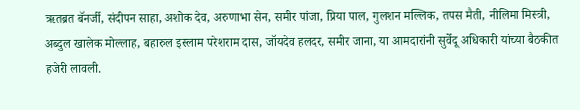ऋतब्रत बॅनर्जी, संदीपन साहा, अशोक देव, अरुणाभा सेन, समीर पांजा, प्रिया पाल, गुलशन मल्लिक, तपस मैती, नीलिमा मिस्त्री, अब्दुल खालेक मोल्लाह, बहारुल इस्लाम परेशराम दास, जॉयदेव हलदर, समीर जाना, या आमदारांनी सुर्वेदू अधिकारी यांच्या बैठकीत हजेरी लावली.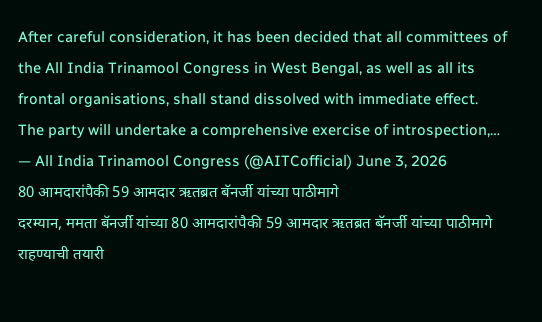After careful consideration, it has been decided that all committees of the All India Trinamool Congress in West Bengal, as well as all its frontal organisations, shall stand dissolved with immediate effect.
The party will undertake a comprehensive exercise of introspection,…
— All India Trinamool Congress (@AITCofficial) June 3, 2026
80 आमदारांपैकी 59 आमदार ऋतब्रत बॅनर्जी यांच्या पाठीमागे
दरम्यान, ममता बॅनर्जी यांच्या 80 आमदारांपैकी 59 आमदार ऋतब्रत बॅनर्जी यांच्या पाठीमागे राहण्याची तयारी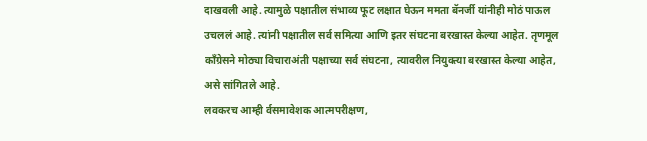दाखवली आहे. त्यामुळे पक्षातील संभाव्य फूट लक्षात घेऊन ममता बॅनर्जी यांनीही मोठं पाऊल उचललं आहे. त्यांनी पक्षातील सर्व समित्या आणि इतर संघटना बरखास्त केल्या आहेत. तृणमूल काँग्रेसने मोठ्या विचाराअंती पक्षाच्या सर्व संघटना, त्यावरील नियुक्त्या बरखास्त केल्या आहेत, असे सांगितले आहे.
लवकरच आम्ही र्वसमावेशक आत्मपरीक्षण,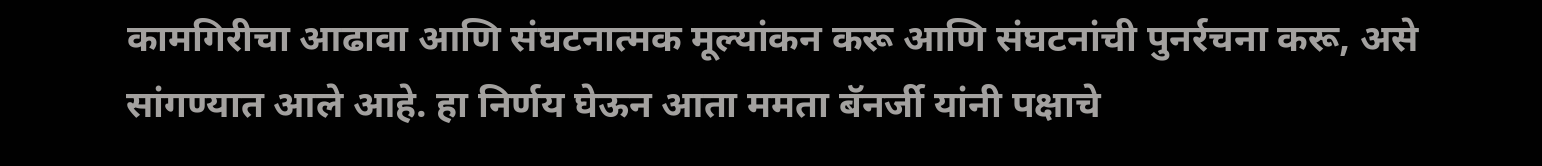कामगिरीचा आढावा आणि संघटनात्मक मूल्यांकन करू आणि संघटनांची पुनर्रचना करू, असे सांगण्यात आले आहे. हा निर्णय घेऊन आता ममता बॅनर्जी यांनी पक्षाचे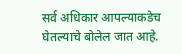सर्व अधिकार आपल्याकडेच घेतल्याचे बोलेल जात आहे.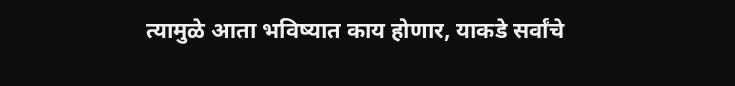त्यामुळे आता भविष्यात काय होणार, याकडे सर्वांचे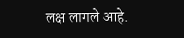लक्ष लागले आहे.